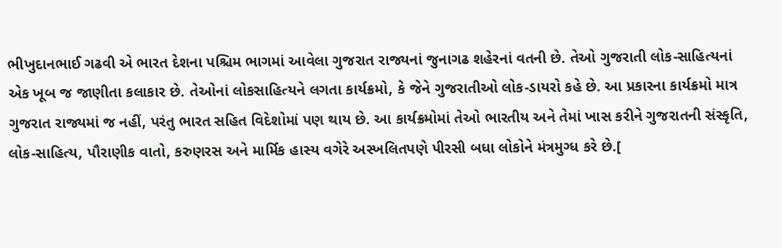ભીખુદાનભાઈ ગઢવી એ ભારત દેશના પશ્ચિમ ભાગમાં આવેલા ગુજરાત રાજ્યનાં જુનાગઢ શહેરનાં વતની છે. તેઓ ગુજરાતી લોક-સાહિત્યનાં એક ખૂબ જ જાણીતા કલાકાર છે. તેઓનાં લોકસાહિત્યને લગતા કાર્યક્રમો, કે જેને ગુજરાતીઓ લોક-ડાયરો કહે છે. આ પ્રકારના કાર્યક્રમો માત્ર ગુજરાત રાજ્યમાં જ નહીં, પરંતુ ભારત સહિત વિદેશોમાં પણ થાય છે. આ કાર્યક્રમોમાં તેઓ ભારતીય અને તેમાં ખાસ કરીને ગુજરાતની સંસ્કૃતિ, લોક-સાહિત્ય, પૌરાણીક વાતો, કરુણરસ અને માર્મિક હાસ્ય વગેરે અસ્ખલિતપણે પીરસી બધા લોકોને મંત્રમુગ્ધ કરે છે.[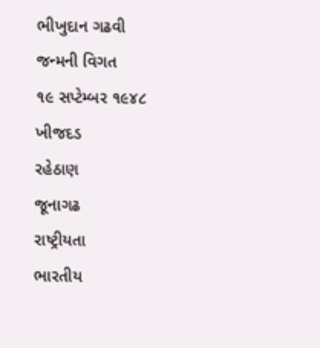ભીખુદાન ગઢવી
જન્મની વિગત
૧૯ સપ્ટેમ્બર ૧૯૪૮
ખીજદડ
રહેઠાણ
જૂનાગઢ
રાષ્ટ્રીયતા
ભારતીય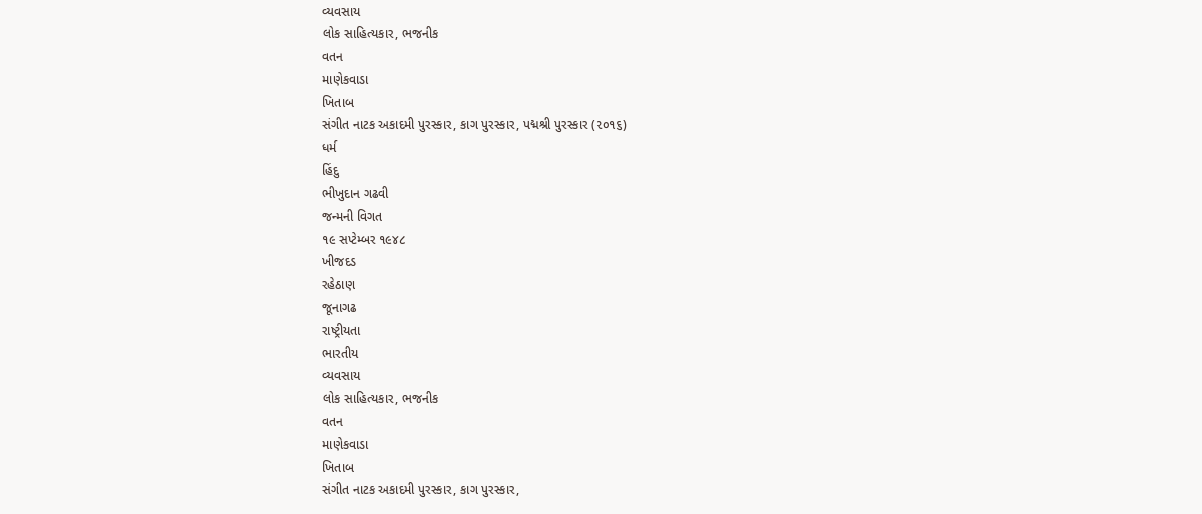વ્યવસાય
લોક સાહિત્યકાર, ભજનીક
વતન
માણેકવાડા
ખિતાબ
સંગીત નાટક અકાદમી પુરસ્કાર, કાગ પુરસ્કાર, પદ્મશ્રી પુરસ્કાર (૨૦૧૬)
ધર્મ
હિંદુ
ભીખુદાન ગઢવી
જન્મની વિગત
૧૯ સપ્ટેમ્બર ૧૯૪૮
ખીજદડ
રહેઠાણ
જૂનાગઢ
રાષ્ટ્રીયતા
ભારતીય
વ્યવસાય
લોક સાહિત્યકાર, ભજનીક
વતન
માણેકવાડા
ખિતાબ
સંગીત નાટક અકાદમી પુરસ્કાર, કાગ પુરસ્કાર,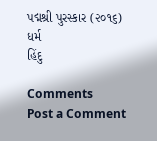પદ્મશ્રી પુરસ્કાર (૨૦૧૬)
ધર્મ
હિંદુ

Comments
Post a Comment